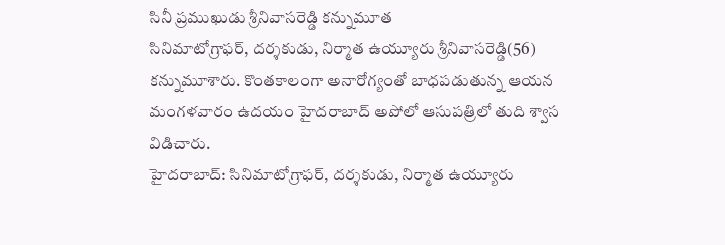సినీ ప్రముఖుడు శ్రీనివాసరెడ్డి కన్నుమూత
సినిమాటోగ్రాఫర్, దర్శకుడు, నిర్మాత ఉయ్యూరు శ్రీనివాసరెడ్డి(56) కన్నుమూశారు. కొంతకాలంగా అనారోగ్యంతో బాధపడుతున్న ఆయన మంగళవారం ఉదయం హైదరాబాద్ అపోలో ఆసుపత్రిలో తుది శ్వాస విడిచారు.
హైదరాబాద్: సినిమాటోగ్రాఫర్, దర్శకుడు, నిర్మాత ఉయ్యూరు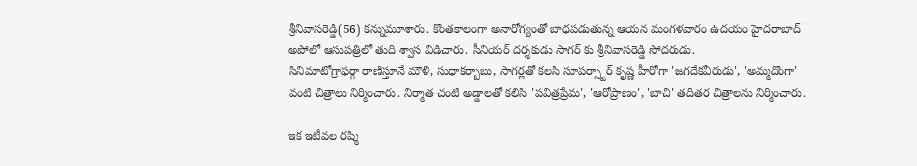శ్రీనివాసరెడ్డి(56) కన్నుమూశారు. కొంతకాలంగా అనారోగ్యంతో బాధపడుతున్న ఆయన మంగళవారం ఉదయం హైదరాబాద్ అపోలో ఆసుపత్రిలో తుది శ్వాస విడిచారు. సీనియర్ దర్శకుడు సాగర్ కు శ్రీనివాసరెడ్డి సోదరుడు.
సినిమాటోగ్రాఫర్గా రాణిస్తూనే మౌళి, సుధాకర్బాబు, సాగర్లతో కలసి సూపర్స్టార్ కృష్ణ హీరోగా 'జగదేకవీరుడు', 'అమ్మదొంగా' వంటి చిత్రాలు నిర్మించారు. నిర్మాత చంటి అడ్డాలతో కలిసి 'పవిత్రప్రేమ', 'ఆరోప్రాణం', 'బాచి' తదితర చిత్రాలను నిర్మించారు.

ఇక ఇటీవల రష్మి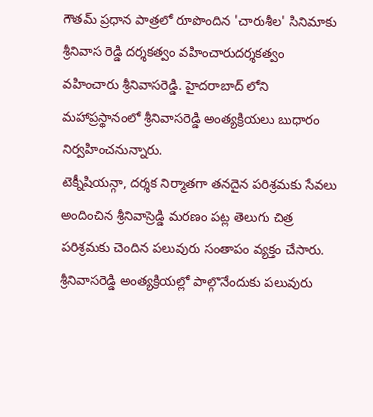గౌతమ్ ప్రధాన పాత్రలో రూపొందిన 'చారుశీల' సినిమాకు శ్రీనివాస రెడ్డి దర్శకత్వం వహించారుదర్శకత్వం వహించారు శ్రీనివాసరెడ్డి. హైదరాబాద్ లోని మహాప్రస్థానంలో శ్రీనివాసరెడ్డి అంత్యక్రియలు బుధారం నిర్వహించనున్నారు.
టెక్నీషియన్గా, దర్శక నిర్మాతగా తనదైన పరిశ్రమకు సేవలు అందించిన శ్రీనివాస్రెడ్డి మరణం పట్ల తెలుగు చిత్ర పరిశ్రమకు చెందిన పలువురు సంతాపం వ్యక్తం చేసారు. శ్రీనివాసరెడ్డి అంత్యక్రియల్లో పాల్గొనేందుకు పలువురు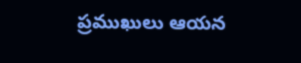ప్రముఖులు ఆయన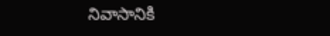నివాసానికి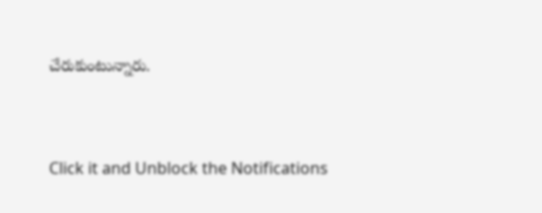చేరుకుంటున్నారు.


Click it and Unblock the Notifications